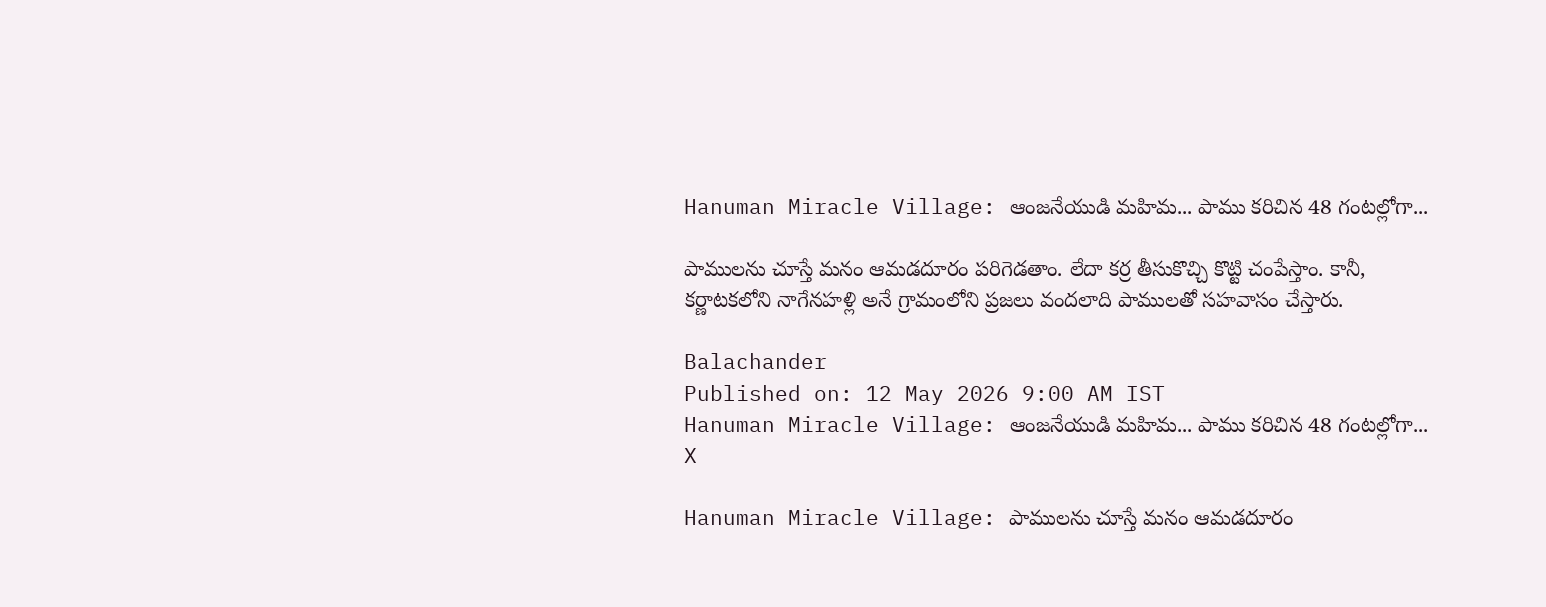Hanuman Miracle Village: ఆంజనేయుడి మహిమ... పాము కరిచిన 48 గంటల్లోగా...

పాములను చూస్తే మనం ఆమడదూరం పరిగెడతాం. లేదా కర్ర తీసుకొచ్చి కొట్టి చంపేస్తాం. కానీ, కర్ణాటకలోని నాగేనహళ్లి అనే గ్రామంలోని ప్రజలు వందలాది పాములతో సహవాసం చేస్తారు.

Balachander
Published on: 12 May 2026 9:00 AM IST
Hanuman Miracle Village: ఆంజనేయుడి మహిమ... పాము కరిచిన 48 గంటల్లోగా...
X

Hanuman Miracle Village: పాములను చూస్తే మనం ఆమడదూరం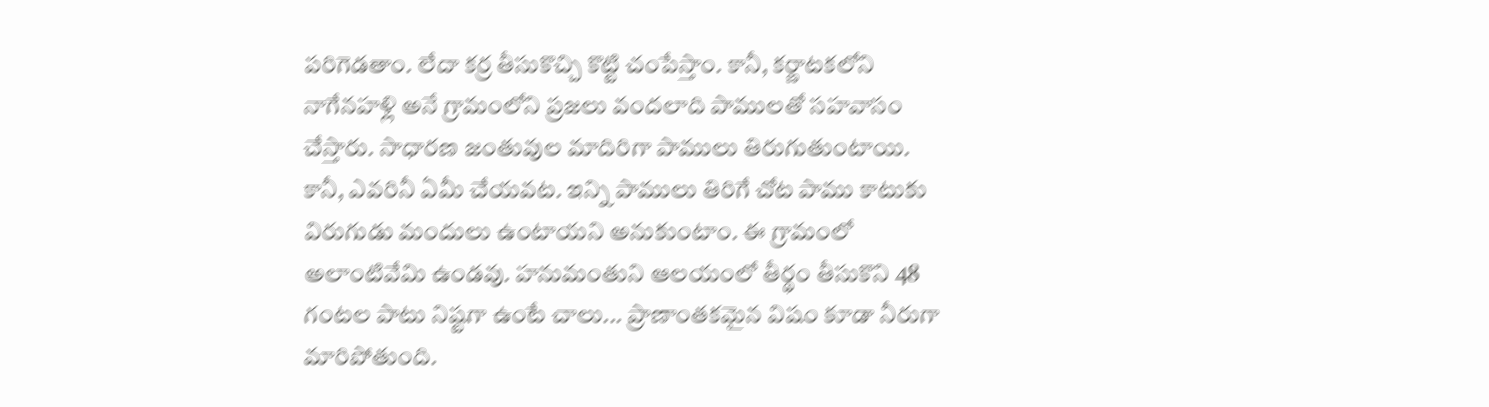పరిగెడతాం. లేదా కర్ర తీసుకొచ్చి కొట్టి చంపేస్తాం. కానీ, కర్ణాటకలోని నాగేనహళ్లి అనే గ్రామంలోని ప్రజలు వందలాది పాములతో సహవాసం చేస్తారు. సాధారణ జంతువుల మాదిరిగా పాములు తిరుగుతుంటాయి. కానీ, ఎవరినీ ఏమీ చేయవట. ఇన్ని పాములు తిరిగే చోట పాము కాటుకు విరుగుడు మందులు ఉంటాయని అనుకుంటాం. ఈ గ్రామంలో అలాంటివేమి ఉండవు. హనుమంతుని ఆలయంలో తీర్థం తీసుకొని 48 గంటల పాటు నిష్టగా ఉంటే చాలు... ప్రాణాంతకమైన విషం కూడా నీరుగా మారిపోతుంది.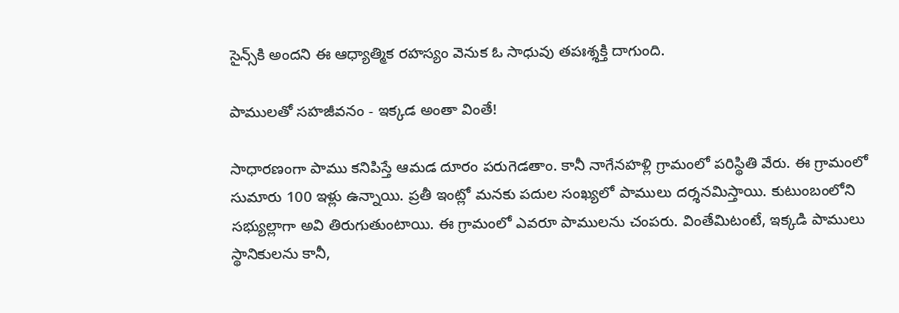సైన్స్‌కి అందని ఈ ఆధ్యాత్మిక రహస్యం వెనుక ఓ సాధువు తపఃశ్శక్తి దాగుంది.

పాములతో సహజీవనం - ఇక్కడ అంతా వింతే!

సాధారణంగా పాము కనిపిస్తే ఆమడ దూరం పరుగెడతాం. కానీ నాగేనహళ్లి గ్రామంలో పరిస్థితి వేరు. ఈ గ్రామంలో సుమారు 100 ఇళ్లు ఉన్నాయి. ప్రతీ ఇంట్లో మనకు పదుల సంఖ్యలో పాములు దర్శనమిస్తాయి. కుటుంబంలోని సభ్యుల్లాగా అవి తిరుగుతుంటాయి. ఈ గ్రామంలో ఎవరూ పాములను చంపరు. వింతేమిటంటే, ఇక్కడి పాములు స్థానికులను కానీ,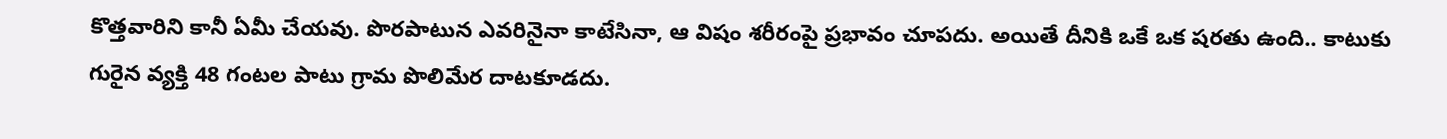కొత్తవారిని కానీ ఏమీ చేయవు. పొరపాటున ఎవరినైనా కాటేసినా, ఆ విషం శరీరంపై ప్రభావం చూపదు. అయితే దీనికి ఒకే ఒక షరతు ఉంది.. కాటుకు గురైన వ్యక్తి 48 గంటల పాటు గ్రామ పొలిమేర దాటకూడదు.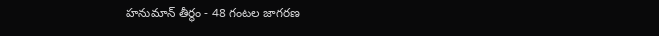హనుమాన్ తీర్థం - 48 గంటల జాగరణ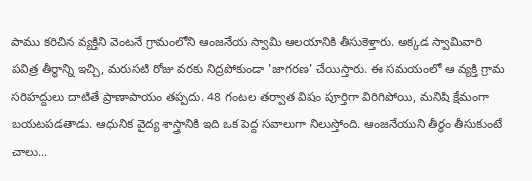పాము కరిచిన వ్యక్తిని వెంటనే గ్రామంలోని ఆంజనేయ స్వామి ఆలయానికి తీసుకెళ్తారు. అక్కడ స్వామివారి పవిత్ర తీర్థాన్ని ఇచ్చి, మరుసటి రోజు వరకు నిద్రపోకుండా 'జాగరణ' చేయిస్తారు. ఈ సమయంలో ఆ వ్యక్తి గ్రామ సరిహద్దులు దాటితే ప్రాణాపాయం తప్పదు. 48 గంటల తర్వాత విషం పూర్తిగా విరిగిపోయి, మనిషి క్షేమంగా బయటపడతాడు. ఆధునిక వైద్య శాస్త్రానికి ఇది ఒక పెద్ద సవాలుగా నిలుస్తోంది. ఆంజనేయుని తీర్థం తీసుకుంటే చాలు...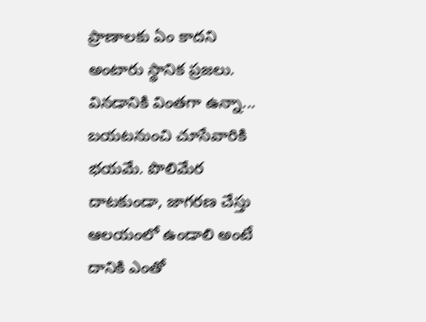ప్రాణాలకు ఏం కాదని అంటారు స్థానిక ప్రజలు. వినడానికి వింతగా ఉన్నా... బయటనుంచి చూసేవారికి భయమే. పొలిమేర దాటకుండా, జాగరణ చేస్తు ఆలయంలో ఉండాలి అంటే దానికి ఎంతో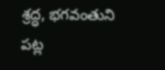శ్రద్ధ, భగవంతుని పట్ల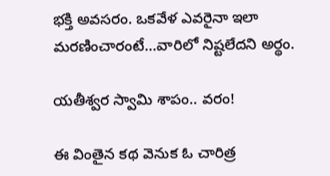భక్తి అవసరం. ఒకవేళ ఎవరైనా ఇలా మరణించారంటే...వారిలో నిష్టలేదని అర్థం.

యతీశ్వర స్వామి శాపం.. వరం!

ఈ వింతైన కథ వెనుక ఓ చారిత్ర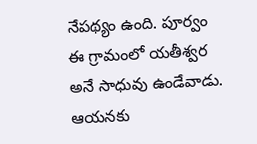నేపథ్యం ఉంది. పూర్వం ఈ గ్రామంలో యతీశ్వర అనే సాధువు ఉండేవాడు. ఆయనకు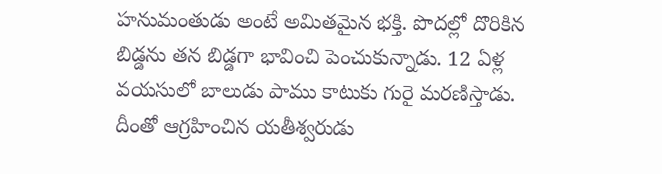హనుమంతుడు అంటే అమితమైన భక్తి. పొదల్లో దొరికిన బిడ్డను తన బిడ్డగా భావించి పెంచుకున్నాడు. 12 ఏళ్ల వయసులో బాలుడు పాము కాటుకు గురై మరణిస్తాడు. దీంతో ఆగ్రహించిన యతీశ్వరుడు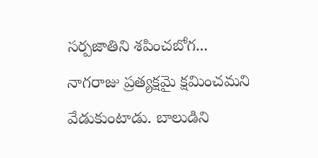సర్పజాతిని శపించబోగ... నాగరాజు ప్రత్యక్షమై క్షమించమని వేడుకుంటాడు. బాలుడిని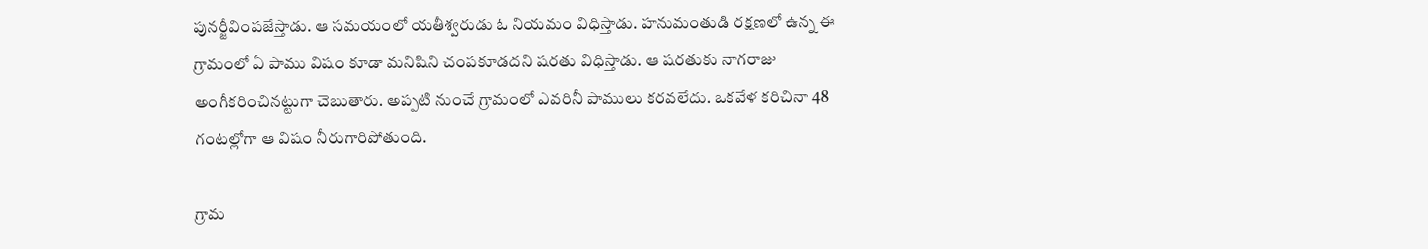పునర్జీవింపజేస్తాడు. ఆ సమయంలో యతీశ్వరుడు ఓ నియమం విధిస్తాడు. హనుమంతుడి రక్షణలో ఉన్న ఈ గ్రామంలో ఏ పాము విషం కూడా మనిషిని చంపకూడదని షరతు విధిస్తాడు. ఆ షరతుకు నాగరాజు అంగీకరించినట్టుగా చెబుతారు. అప్పటి నుంచే గ్రామంలో ఎవరినీ పాములు కరవలేదు. ఒకవేళ కరిచినా 48 గంటల్లోగా ఆ విషం నీరుగారిపోతుంది.

గ్రామ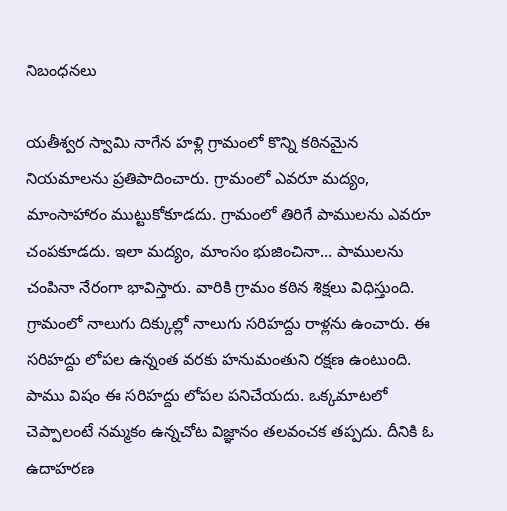నిబంధనలు

యతీశ్వర స్వామి నాగేన హళ్లి గ్రామంలో కొన్ని కఠినమైన నియమాలను ప్రతిపాదించారు. గ్రామంలో ఎవరూ మద్యం, మాంసాహారం ముట్టుకోకూడదు. గ్రామంలో తిరిగే పాములను ఎవరూ చంపకూడదు. ఇలా మద్యం, మాంసం భుజించినా... పాములను చంపినా నేరంగా భావిస్తారు. వారికి గ్రామం కఠిన శిక్షలు విధిస్తుంది. గ్రామంలో నాలుగు దిక్కుల్లో నాలుగు సరిహద్దు రాళ్లను ఉంచారు. ఈ సరిహద్దు లోపల ఉన్నంత వరకు హనుమంతుని రక్షణ ఉంటుంది. పాము విషం ఈ సరిహద్దు లోపల పనిచేయదు. ఒక్కమాటలో చెప్పాలంటే నమ్మకం ఉన్నచోట విజ్ఞానం తలవంచక తప్పదు. దీనికి ఓ ఉదాహరణ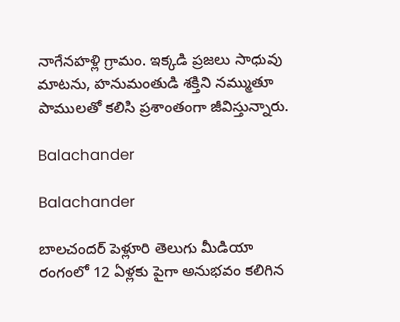నాగేనహళ్లి గ్రామం. ఇక్కడి ప్రజలు సాధువు మాటను, హనుమంతుడి శక్తిని నమ్ముతూ పాములతో కలిసి ప్రశాంతంగా జీవిస్తున్నారు.

Balachander

Balachander

బాలచందర్ పెళ్లూరి తెలుగు మీడియా రంగంలో 12 ఏళ్లకు పైగా అనుభవం కలిగిన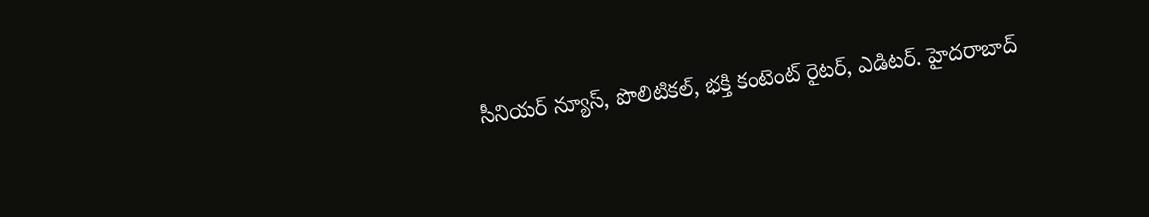సీనియర్ న్యూస్, పొలిటికల్, భక్తి కంటెంట్ రైటర్, ఎడిటర్. హైదరాబాద్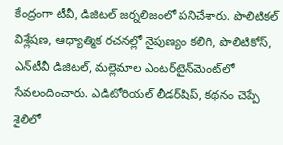కేంద్రంగా టీవీ, డిజిటల్ జర్నలిజంలో పనిచేశారు. పొలిటికల్ విశ్లేషణ, ఆధ్యాత్మిక రచనల్లో నైపుణ్యం కలిగి, పొలిటికోస్, ఎన్‌టీవీ డిజిటల్, మల్లెమాల ఎంటర్‌టైన్‌మెంట్‌లో సేవలందించారు. ఎడిటోరియల్ లీడర్‌షిప్, కథనం చెప్పే శైలిలో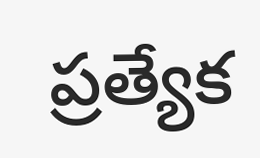ప్రత్యేక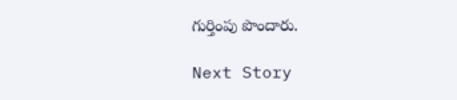గుర్తింపు పొందారు.

Next Story